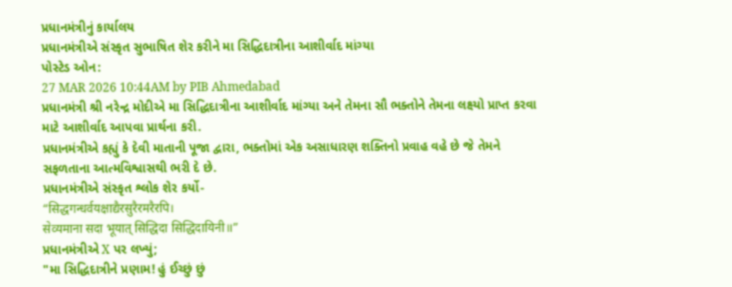પ્રધાનમંત્રીનું કાર્યાલય
પ્રધાનમંત્રીએ સંસ્કૃત સુભાષિત શેર કરીને મા સિદ્ધિદાત્રીના આશીર્વાદ માંગ્યા
પોસ્ટેડ ઓન:
27 MAR 2026 10:44AM by PIB Ahmedabad
પ્રધાનમંત્રી શ્રી નરેન્દ્ર મોદીએ મા સિદ્ધિદાત્રીના આશીર્વાદ માંગ્યા અને તેમના સૌ ભક્તોને તેમના લક્ષ્યો પ્રાપ્ત કરવા માટે આશીર્વાદ આપવા પ્રાર્થના કરી.
પ્રધાનમંત્રીએ કહ્યું કે દેવી માતાની પૂજા દ્વારા, ભક્તોમાં એક અસાધારણ શક્તિનો પ્રવાહ વહે છે જે તેમને સફળતાના આત્મવિશ્વાસથી ભરી દે છે.
પ્રધાનમંત્રીએ સંસ્કૃત શ્લોક શેર કર્યો-
“सिद्धगन्धर्वयक्षाद्यैरसुरैरमरैरपि।
सेव्यमाना सदा भूयात् सिद्धिदा सिद्धिदायिनी॥”
પ્રધાનમંત્રીએ X પર લખ્યું;
"મા સિદ્ધિદાત્રીને પ્રણામ! હું ઈચ્છું છું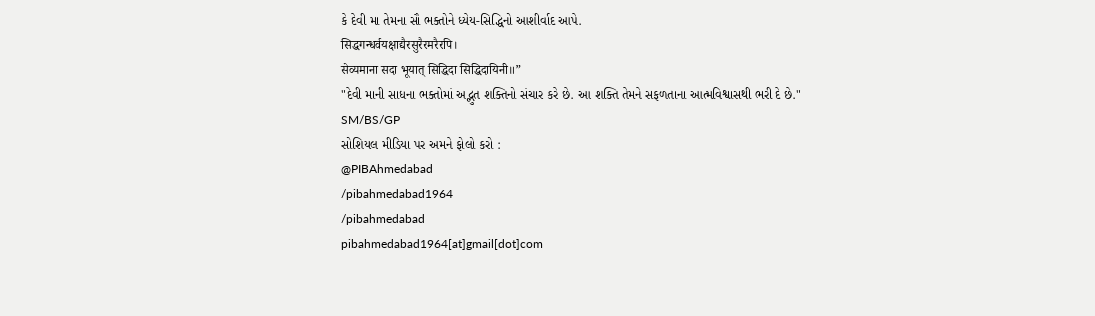કે દેવી મા તેમના સૌ ભક્તોને ધ્યેય-સિદ્ધિનો આશીર્વાદ આપે.
सिद्धगन्धर्वयक्षाद्यैरसुरैरमरैरपि।
सेव्यमाना सदा भूयात् सिद्धिदा सिद्धिदायिनी॥”
"દેવી માની સાધના ભક્તોમાં અદ્ભુત શક્તિનો સંચાર કરે છે. આ શક્તિ તેમને સફળતાના આત્મવિશ્વાસથી ભરી દે છે."
SM/BS/GP
સોશિયલ મીડિયા પર અમને ફોલો કરો :
@PIBAhmedabad
/pibahmedabad1964
/pibahmedabad
pibahmedabad1964[at]gmail[dot]com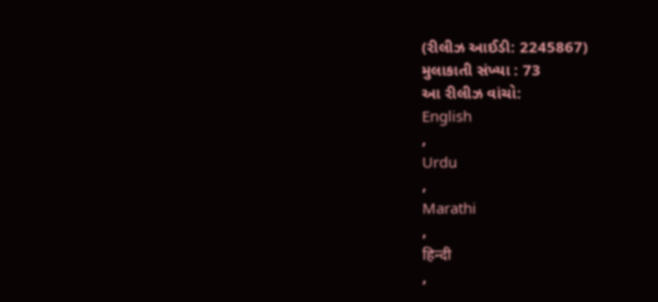(રીલીઝ આઈડી: 2245867)
મુલાકાતી સંખ્યા : 73
આ રીલીઝ વાંચો:
English
,
Urdu
,
Marathi
,
हिन्दी
,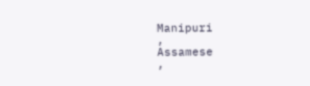Manipuri
,
Assamese
,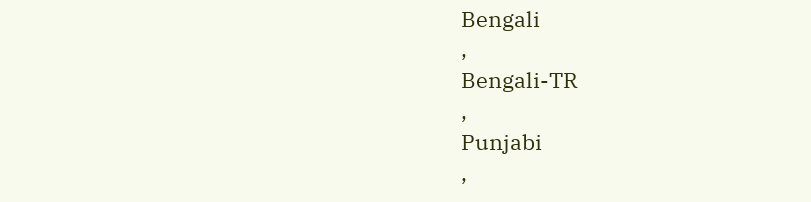Bengali
,
Bengali-TR
,
Punjabi
,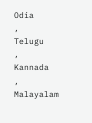Odia
,
Telugu
,
Kannada
,
Malayalam